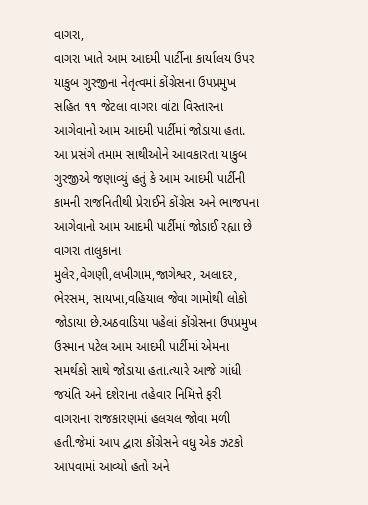વાગરા,
વાગરા ખાતે આમ આદમી પાર્ટીના કાર્યાલય ઉપર યાકુબ ગુરજીના નેતૃત્વમાં કોંગ્રેસના ઉપપ્રમુખ સહિત ૧૧ જેટલા વાગરા વાંટા વિસ્તારના આગેવાનો આમ આદમી પાર્ટીમાં જોડાયા હતા.
આ પ્રસંગે તમામ સાથીઓને આવકારતા યાકુબ ગુરજીએ જણાવ્યું હતું કે આમ આદમી પાર્ટીની કામની રાજનિતીથી પ્રેરાઈને કોંગ્રેસ અને ભાજપના આગેવાનો આમ આદમી પાર્ટીમાં જોડાઈ રહ્યા છે વાગરા તાલુકાના મુલેર,વેગણી,લખીગામ,જાગેશ્વર, અલાદર, ભેરસમ, સાયખા,વહિયાલ જેવા ગામોથી લોકો જોડાયા છે.અઠવાડિયા પહેલાં કોંગ્રેસના ઉપપ્રમુખ ઉસ્માન પટેલ આમ આદમી પાર્ટીમાં એમના સમર્થકો સાથે જોડાયા હતા.ત્યારે આજે ગાંધી જયંતિ અને દશેરાના તહેવાર નિમિત્તે ફરી વાગરાના રાજકારણમાં હલચલ જોવા મળી હતી.જેમાં આપ દ્વારા કોંગ્રેસને વધુ એક ઝટકો આપવામાં આવ્યો હતો અને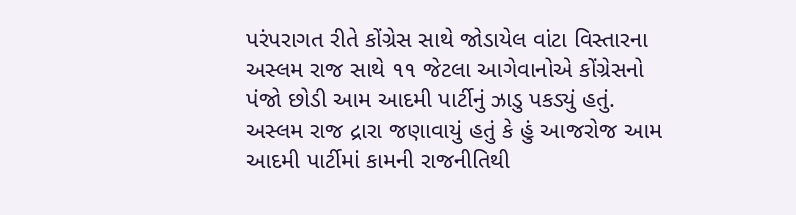પરંપરાગત રીતે કોંગ્રેસ સાથે જોડાયેલ વાંટા વિસ્તારના અસ્લમ રાજ સાથે ૧૧ જેટલા આગેવાનોએ કોંગ્રેસનો પંજો છોડી આમ આદમી પાર્ટીનું ઝાડુ પકડ્યું હતું.
અસ્લમ રાજ દ્રારા જણાવાયું હતું કે હું આજરોજ આમ આદમી પાર્ટીમાં કામની રાજનીતિથી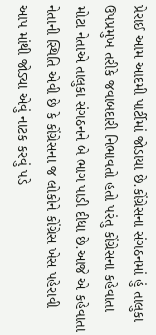પ્રેરાઈ આમ આદમી પાર્ટીમાં જોડાયા છે.કોંગ્રેસના સંગઠનમાં હું તાલુકા ઉપપ્રમુખ તરીકે જવાબદારી નિભાવતો હતો પરંતુ કોંગ્રેસના કહેવાતા મોટા નેતાએ તાલુકા સંગઠનને બે ભાગ પાડી દીધા છે.આજે એ કહેવાતા નેતાની સ્થિતિ એવી છે કે કોંગ્રેસના જ લોકોને કોંગ્રેસ ખેસ પહેરાવી આપ માંથી જોડ્યા એવું નાટક કરવું પડે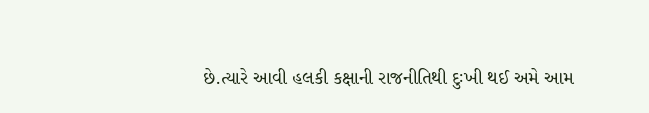છે.ત્યારે આવી હલકી કક્ષાની રાજનીતિથી દુઃખી થઈ અમે આમ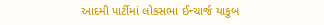આદમી પાર્ટીમાં લોકસભા ઈન્ચાર્જ યાકુબ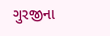ગુરજીના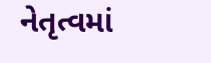નેતૃત્વમાં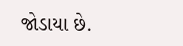જોડાયા છે.